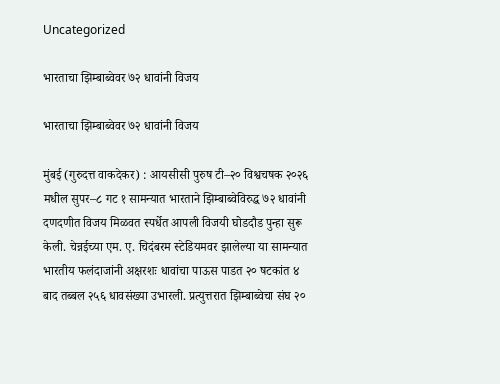Uncategorized

भारताचा झिम्बाब्वेवर ७२ धावांनी विजय

भारताचा झिम्बाब्वेवर ७२ धावांनी विजय

मुंबई (गुरुदत्त वाकदेकर) : आयसीसी पुरुष टी–२० विश्वचषक २०२६ मधील सुपर–८ गट १ सामन्यात भारताने झिम्बाब्वेविरुद्ध ७२ धावांनी दणदणीत विजय मिळवत स्पर्धेत आपली विजयी घोडदौड पुन्हा सुरू केली. चेन्नईच्या एम. ए. चिदंबरम स्टेडियमवर झालेल्या या सामन्यात भारतीय फलंदाजांनी अक्षरशः धावांचा पाऊस पाडत २० षटकांत ४ बाद तब्बल २५६ धावसंख्या उभारली. प्रत्युत्तरात झिम्बाब्वेचा संघ २०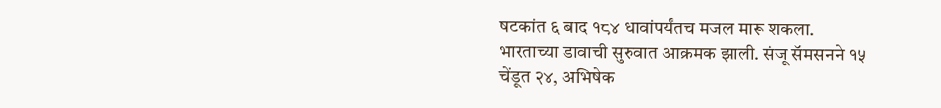षटकांत ६ बाद १८४ धावांपर्यंतच मजल मारू शकला.
भारताच्या डावाची सुरुवात आक्रमक झाली. संजू सॅमसनने १५ चेंडूत २४, अभिषेक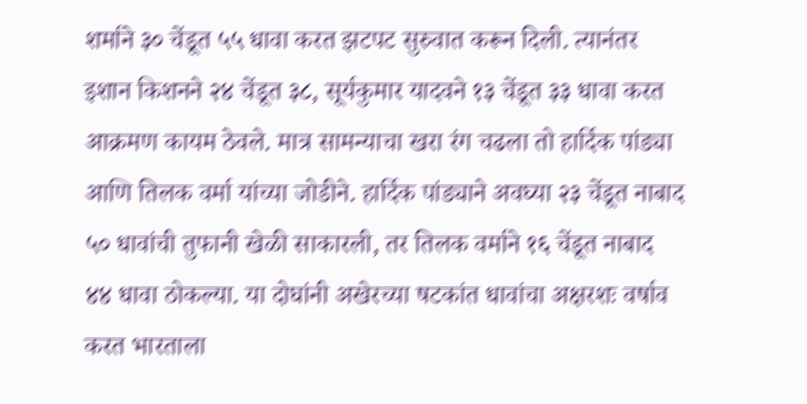शर्माने ३० चेंडूत ५५ धावा करत झटपट सुरुवात करून दिली. त्यानंतर इशान किशनने २४ चेंडूत ३८, सूर्यकुमार यादवने १३ चेंडूत ३३ धावा करत आक्रमण कायम ठेवले. मात्र सामन्याचा खरा रंग चढला तो हार्दिक पांड्या आणि तिलक वर्मा यांच्या जोडीने. हार्दिक पांड्याने अवघ्या २३ चेंडूत नाबाद ५० धावांची तुफानी खेळी साकारली, तर तिलक वर्माने १६ चेंडूत नाबाद ४४ धावा ठोकल्या. या दोघांनी अखेरच्या षटकांत धावांचा अक्षरशः वर्षाव करत भारताला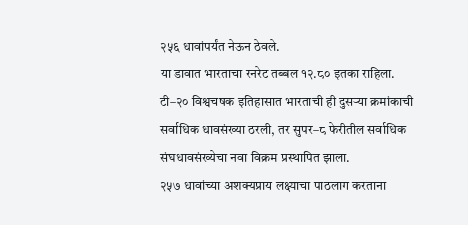२५६ धावांपर्यंत नेऊन ठेवले.
या डावात भारताचा रनरेट तब्बल १२.८० इतका राहिला. टी–२० विश्वचषक इतिहासात भारताची ही दुसऱ्या क्रमांकाची सर्वाधिक धावसंख्या ठरली, तर सुपर–८ फेरीतील सर्वाधिक संघधावसंख्येचा नवा विक्रम प्रस्थापित झाला.
२५७ धावांच्या अशक्यप्राय लक्ष्याचा पाठलाग करताना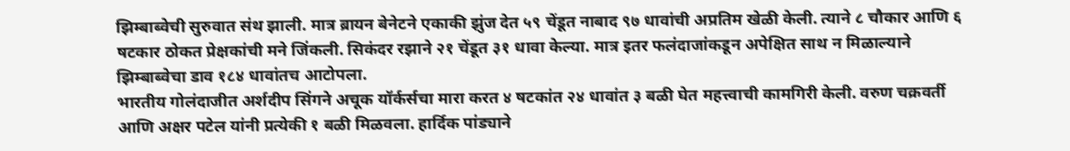झिम्बाब्वेची सुरुवात संथ झाली. मात्र ब्रायन बेनेटने एकाकी झुंज देत ५९ चेंडूत नाबाद ९७ धावांची अप्रतिम खेळी केली. त्याने ८ चौकार आणि ६ षटकार ठोकत प्रेक्षकांची मने जिंकली. सिकंदर रझाने २१ चेंडूत ३१ धावा केल्या. मात्र इतर फलंदाजांकडून अपेक्षित साथ न मिळाल्याने झिम्बाब्वेचा डाव १८४ धावांतच आटोपला.
भारतीय गोलंदाजीत अर्शदीप सिंगने अचूक यॉर्कर्सचा मारा करत ४ षटकांत २४ धावांत ३ बळी घेत महत्त्वाची कामगिरी केली. वरुण चक्रवर्ती आणि अक्षर पटेल यांनी प्रत्येकी १ बळी मिळवला. हार्दिक पांड्याने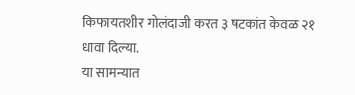किफायतशीर गोलंदाजी करत ३ षटकांत केवळ २१ धावा दिल्या.
या सामन्यात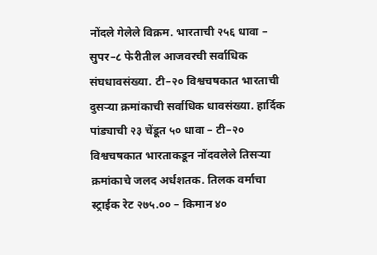नोंदले गेलेले विक्रम. भारताची २५६ धावा – सुपर–८ फेरीतील आजवरची सर्वाधिक संघधावसंख्या. टी–२० विश्वचषकात भारताची दुसऱ्या क्रमांकाची सर्वाधिक धावसंख्या. हार्दिक पांड्याची २३ चेंडूत ५० धावा – टी–२० विश्वचषकात भारताकडून नोंदवलेले तिसऱ्या क्रमांकाचे जलद अर्धशतक. तिलक वर्माचा स्ट्राईक रेट २७५.०० – किमान ४०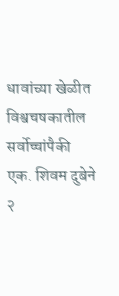धावांच्या खेळीत विश्वचषकातील सर्वोच्चांपैकी एक. शिवम दुबेने २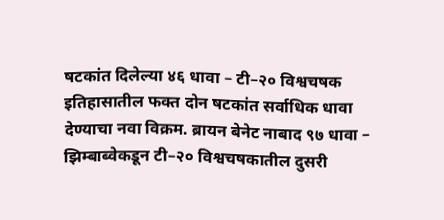षटकांत दिलेल्या ४६ धावा – टी–२० विश्वचषक इतिहासातील फक्त दोन षटकांत सर्वाधिक धावा देण्याचा नवा विक्रम. ब्रायन बेनेट नाबाद ९७ धावा – झिम्बाब्वेकडून टी–२० विश्वचषकातील दुसरी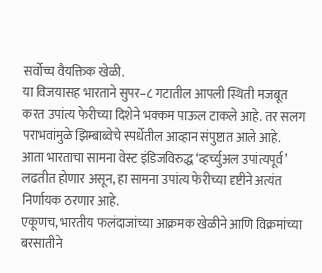सर्वोच्च वैयक्तिक खेळी.
या विजयासह भारताने सुपर–८ गटातील आपली स्थिती मजबूत करत उपांत्य फेरीच्या दिशेने भक्कम पाऊल टाकले आहे. तर सलग पराभवांमुळे झिम्बाब्वेचे स्पर्धेतील आव्हान संपुष्टात आले आहे. आता भारताचा सामना वेस्ट इंडिजविरुद्ध ‘व्हर्च्युअल उपांत्यपूर्व’ लढतीत होणार असून, हा सामना उपांत्य फेरीच्या दृष्टीने अत्यंत निर्णायक ठरणार आहे.
एकूणच, भारतीय फलंदाजांच्या आक्रमक खेळीने आणि विक्रमांच्या बरसातीने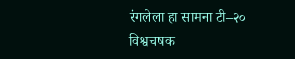रंगलेला हा सामना टी–२० विश्वचषक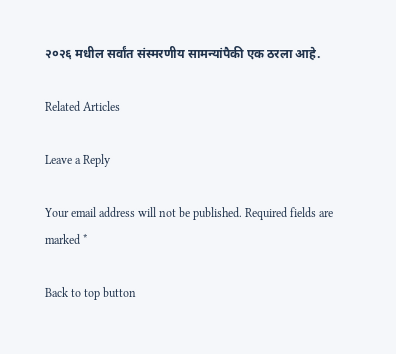२०२६ मधील सर्वांत संस्मरणीय सामन्यांपैकी एक ठरला आहे.

Related Articles

Leave a Reply

Your email address will not be published. Required fields are marked *

Back to top button